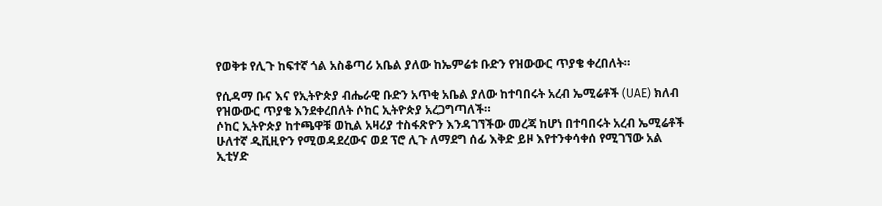የወቅቱ የሊጉ ከፍተኛ ጎል አስቆጣሪ አቤል ያለው ከኤምሬቱ ቡድን የዝውውር ጥያቄ ቀረበለት።

የሲዳማ ቡና እና የኢትዮጵያ ብሔራዊ ቡድን አጥቂ አቤል ያለው ከተባበሩት አረብ ኤሚሬቶች (UAE) ክለብ የዝውውር ጥያቄ እንደቀረበለት ሶከር ኢትዮጵያ አረጋግጣለች።
ሶከር ኢትዮጵያ ከተጫዋቹ ወኪል አዛሪያ ተስፋጽዮን እንዳገኘችው መረጃ ከሆነ በተባበሩት አረብ ኤሚሬቶች ሁለተኛ ዲቪዚዮን የሚወዳደረውና ወደ ፕሮ ሊጉ ለማደግ ሰፊ እቅድ ይዞ እየተንቀሳቀሰ የሚገኘው አል ኢቲሃድ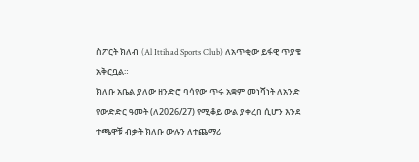ስፖርት ክለብ (Al Ittihad Sports Club) ለአጥቂው ይፋዊ ጥያቄ አቅርቧል።
ክለቡ አቤል ያለው ዘንድሮ ባሳየው ጥሩ አቋም መነሻነት ለአንድ የውድድር ዓመት (ለ2026/27) የሚቆይ ውል ያቀረበ ሲሆን እንደ ተጫዋቹ ብቃት ክለቡ ውሉን ለተጨማሪ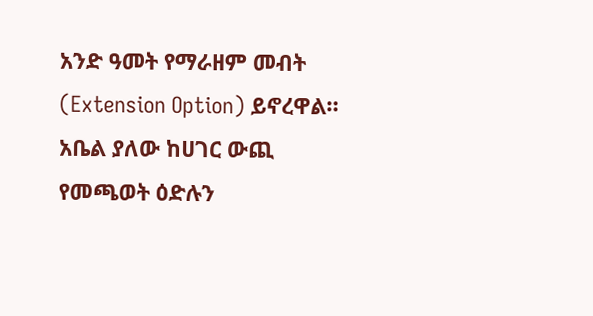አንድ ዓመት የማራዘም መብት (Extension Option) ይኖረዋል።
አቤል ያለው ከሀገር ውጪ የመጫወት ዕድሉን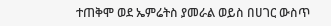ተጠቅሞ ወደ ኤምሬትስ ያመራል ወይስ በሀገር ውስጥ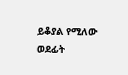ይቆያል የሚለው ወደፊት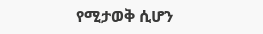የሚታወቅ ሲሆን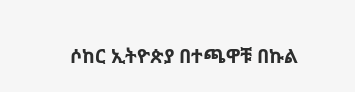ሶከር ኢትዮጵያ በተጫዋቹ በኩል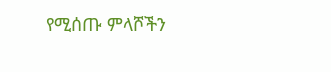የሚሰጡ ምላሾችን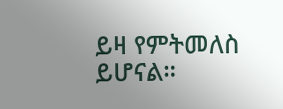ይዛ የምትመለስ ይሆናል።